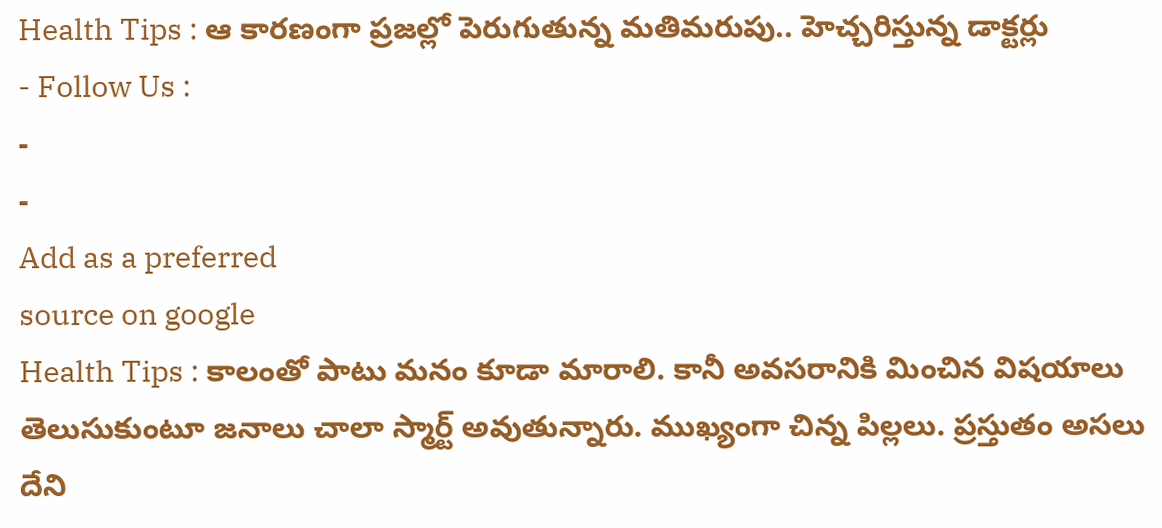Health Tips : ఆ కారణంగా ప్రజల్లో పెరుగుతున్న మతిమరుపు.. హెచ్చరిస్తున్న డాక్టర్లు
- Follow Us :
-
-
Add as a preferred
source on google
Health Tips : కాలంతో పాటు మనం కూడా మారాలి. కానీ అవసరానికి మించిన విషయాలు తెలుసుకుంటూ జనాలు చాలా స్మార్ట్ అవుతున్నారు. ముఖ్యంగా చిన్న పిల్లలు. ప్రస్తుతం అసలు దేని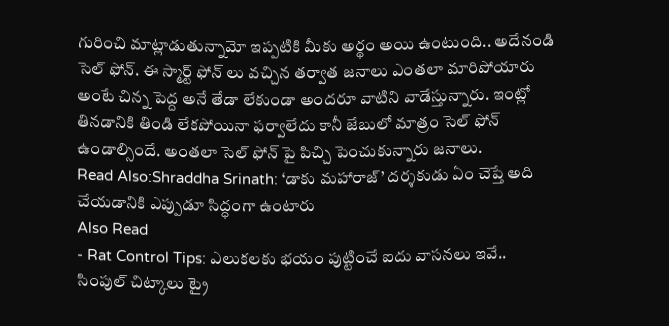గురించి మాట్లాడుతున్నామో ఇప్పటికి మీకు అర్థం అయి ఉంటుంది.. అదేనండి సెల్ ఫోన్. ఈ స్మార్ట్ ఫోన్ లు వచ్చిన తర్వాత జనాలు ఎంతలా మారిపోయారు అంటే చిన్న పెద్ద అనే తేడా లేకుండా అందరూ వాటిని వాడేస్తున్నారు. ఇంట్లో తినడానికి తిండి లేకపోయినా ఫర్వాలేదు కానీ జేబులో మాత్రం సెల్ ఫోన్ ఉండాల్సిందే. అంతలా సెల్ ఫోన్ పై పిచ్చి పెంచుకున్నారు జనాలు.
Read Also:Shraddha Srinath: ‘డాకు మహారాజ్’ దర్శకుడు ఏం చెప్తే అది చేయడానికి ఎప్పుడూ సిద్ధంగా ఉంటారు
Also Read
- Rat Control Tips: ఎలుకలకు భయం పుట్టించే ఐదు వాసనలు ఇవే.. సింపుల్ చిట్కాలు ట్రై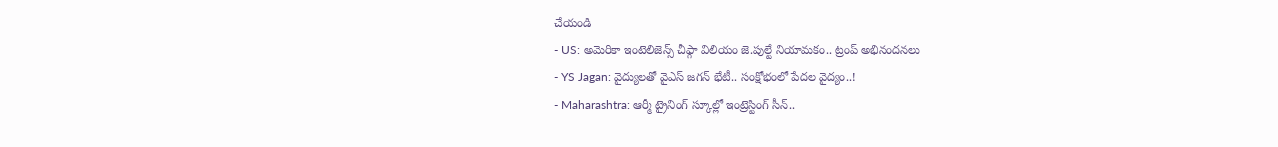చేయండి
- US: అమెరికా ఇంటెలిజెన్స్ చీఫ్గా విలియం జె.పుల్టే నియామకం.. ట్రంప్ అభినందనలు
- YS Jagan: వైద్యులతో వైఎస్ జగన్ భేటీ.. సంక్షోభంలో పేదల వైద్యం..!
- Maharashtra: ఆర్మీ ట్రైనింగ్ స్కూల్లో ఇంట్రెస్టింగ్ సీన్..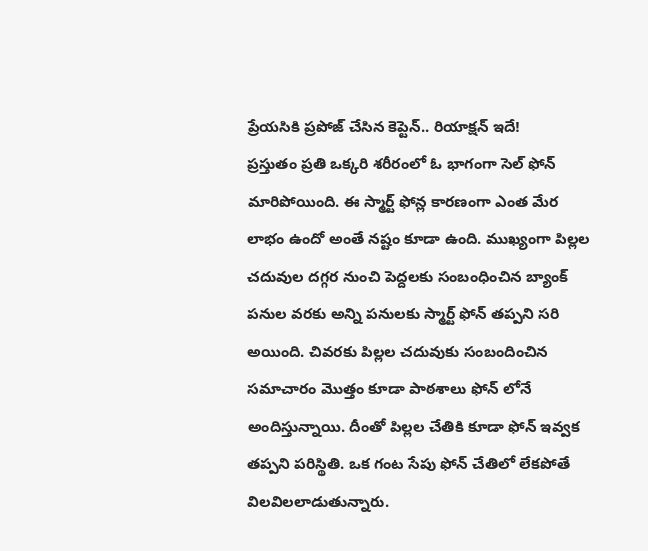ప్రేయసికి ప్రపోజ్ చేసిన కెప్టెన్.. రియాక్షన్ ఇదే!
ప్రస్తుతం ప్రతి ఒక్కరి శరీరంలో ఓ భాగంగా సెల్ ఫోన్ మారిపోయింది. ఈ స్మార్ట్ ఫోన్ల కారణంగా ఎంత మేర లాభం ఉందో అంతే నష్టం కూడా ఉంది. ముఖ్యంగా పిల్లల చదువుల దగ్గర నుంచి పెద్దలకు సంబంధించిన బ్యాంక్ పనుల వరకు అన్ని పనులకు స్మార్ట్ ఫోన్ తప్పని సరి అయింది. చివరకు పిల్లల చదువుకు సంబందించిన సమాచారం మొత్తం కూడా పాఠశాలు ఫోన్ లోనే అందిస్తున్నాయి. దీంతో పిల్లల చేతికి కూడా ఫోన్ ఇవ్వక తప్పని పరిస్థితి. ఒక గంట సేపు ఫోన్ చేతిలో లేకపోతే విలవిలలాడుతున్నారు.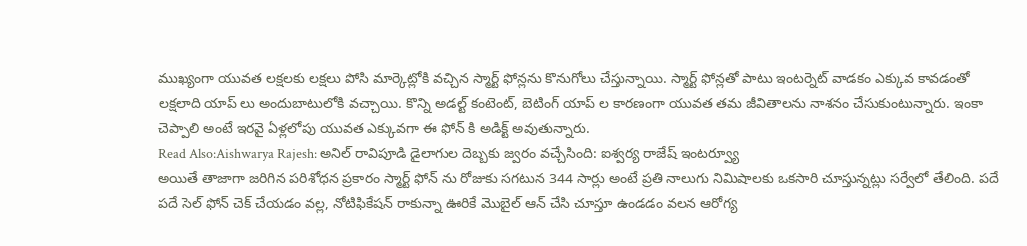ముఖ్యంగా యువత లక్షలకు లక్షలు పోసి మార్కెట్లోకి వచ్చిన స్మార్ట్ ఫోన్లను కొనుగోలు చేస్తున్నాయి. స్మార్ట్ ఫోన్లతో పాటు ఇంటర్నెట్ వాడకం ఎక్కువ కావడంతో లక్షలాది యాప్ లు అందుబాటులోకి వచ్చాయి. కొన్ని అడల్ట్ కంటెంట్, బెటింగ్ యాప్ ల కారణంగా యువత తమ జీవితాలను నాశనం చేసుకుంటున్నారు. ఇంకా చెప్పాలి అంటే ఇరవై ఏళ్లలోపు యువత ఎక్కువగా ఈ ఫోన్ కి అడిక్ట్ అవుతున్నారు.
Read Also:Aishwarya Rajesh: అనిల్ రావిపూడి డైలాగుల దెబ్బకు జ్వరం వచ్చేసింది: ఐశ్వర్య రాజేష్ ఇంటర్వ్యూ
అయితే తాజాగా జరిగిన పరిశోధన ప్రకారం స్మార్ట్ ఫోన్ ను రోజుకు సగటున 344 సార్లు అంటే ప్రతి నాలుగు నిమిషాలకు ఒకసారి చూస్తున్నట్లు సర్వేలో తేలింది. పదే పదే సెల్ ఫోన్ చెక్ చేయడం వల్ల, నోటిఫికేషన్ రాకున్నా ఊరికే మొబైల్ ఆన్ చేసి చూస్తూ ఉండడం వలన ఆరోగ్య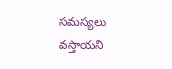సమస్యలు వస్తాయని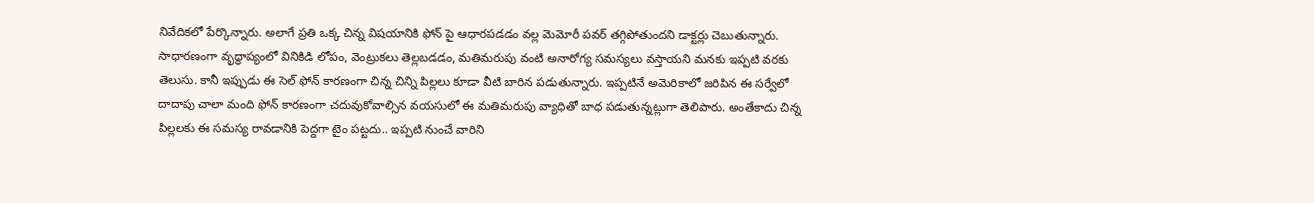నివేదికలో పేర్కొన్నారు. అలాగే ప్రతి ఒక్క చిన్న విషయానికి ఫోన్ పై ఆధారపడడం వల్ల మెమోరీ పవర్ తగ్గిపోతుందని డాక్టర్లు చెబుతున్నారు. సాధారణంగా వృద్ధాప్యంలో వినికిడి లోపం, వెంట్రుకలు తెల్లబడడం, మతిమరుపు వంటి అనారోగ్య సమస్యలు వస్తాయని మనకు ఇప్పటి వరకు తెలుసు. కానీ ఇప్పుడు ఈ సెల్ ఫోన్ కారణంగా చిన్న చిన్ని పిల్లలు కూడా వీటి బారిన పడుతున్నారు. ఇప్పటినే అమెరికాలో జరిపిన ఈ సర్వేలో దాదాపు చాలా మంది ఫోన్ కారణంగా చదువుకోవాల్సిన వయసులో ఈ మతిమరుపు వ్యాధితో బాధ పడుతున్నట్లుగా తెలిపారు. అంతేకాదు చిన్న పిల్లలకు ఈ సమస్య రావడానికి పెద్దగా టైం పట్టదు.. ఇప్పటి నుంచే వారిని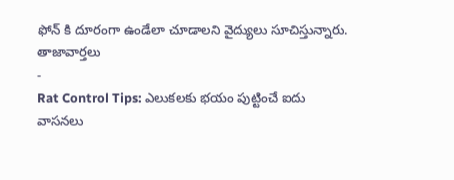ఫోన్ కి దూరంగా ఉండేలా చూడాలని వైద్యులు సూచిస్తున్నారు.
తాజావార్తలు
-
Rat Control Tips: ఎలుకలకు భయం పుట్టించే ఐదు వాసనలు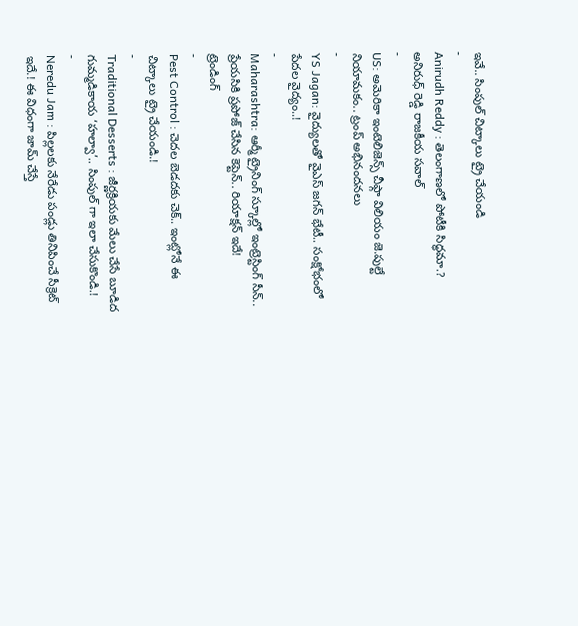ఇవే.. సింపుల్ చిట్కాలు ట్రై చేయండి
-
Anirudh Reddy : తెలంగాణలో పోటీకి సిద్ధమా.? అనిరుధ్ రెడ్డి రాజకీయ సవాల్
-
US: అమెరికా ఇంటెలిజెన్స్ చీఫ్గా విలియం జె.పుల్టే నియామకం.. ట్రంప్ అభినందనలు
-
YS Jagan: వైద్యులతో వైఎస్ జగన్ భేటీ.. సంక్షోభంలో పేదల వైద్యం..!
-
Maharashtra: ఆర్మీ ట్రైనింగ్ స్కూల్లో ఇంట్రెస్టింగ్ సీన్.. ప్రేయసికి ప్రపోజ్ చేసిన కెప్టెన్.. రియాక్షన్ ఇదే!
ట్రెండింగ్
-
Pest Control : చెదల బెడదకు చెక్.. ఇంట్లోనే ఈ చిట్కాలు ట్రై చేయండి.!
-
Traditional Desserts : జీర్ణక్రియకు మేలు చేసే బూడిద గుమ్మడికాయ ‘హల్వా’.. సింపుల్ గా ఇలా చేసుకొండి.!
-
Neredu Jam : పిల్లలకు నేరేడు పండ్లు తినిపించే సీక్రెట్ ఇదే.! ఈ విధంగా జామ్ చేస్తే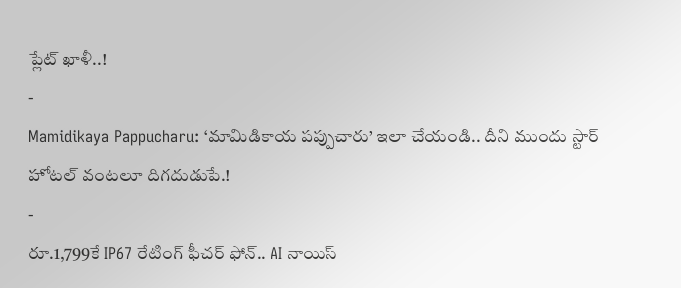ప్లేట్ ఖాళీ..!
-
Mamidikaya Pappucharu: ‘మామిడికాయ పప్పుచారు’ ఇలా చేయండి.. దీని ముందు స్టార్ హోటల్ వంటలూ దిగదుడుపే.!
-
రూ.1,799కే IP67 రేటింగ్ ఫీచర్ ఫోన్.. AI నాయిస్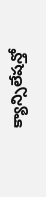క్యాన్సిలేషన్తో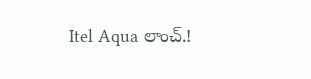Itel Aqua లాంచ్.!